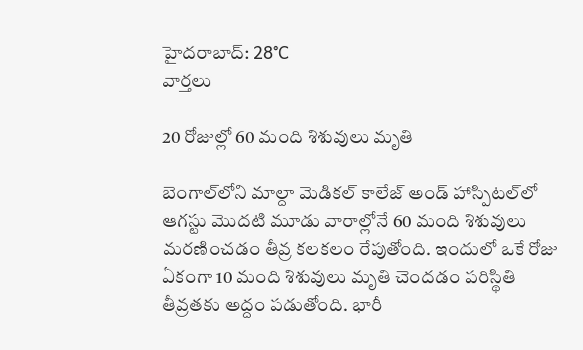హైదరాబాద్: 28°C
వార్తలు

20 రోజుల్లో 60 మంది శిశువులు మృతి

బెంగాల్‌లోని మాల్దా మెడికల్ కాలేజ్ అండ్ హాస్పిటల్‌లో ఆగస్టు మొదటి మూడు వారాల్లోనే 60 మంది శిశువులు మరణించడం తీవ్ర కలకలం రేపుతోంది. ఇందులో ఒకే రోజు ఏకంగా 10 మంది శిశువులు మృతి చెందడం పరిస్థితి తీవ్రతకు అద్దం పడుతోంది. భారీ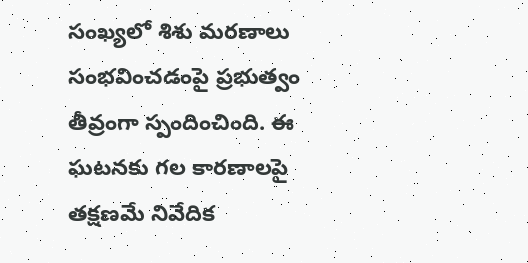సంఖ్యలో శిశు మరణాలు సంభవించడంపై ప్రభుత్వం తీవ్రంగా స్పందించింది. ఈ ఘటనకు గల కారణాలపై తక్షణమే నివేదిక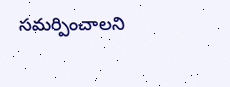సమర్పించాలని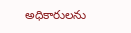అధికారులను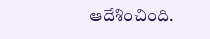ఆదేశించింది.